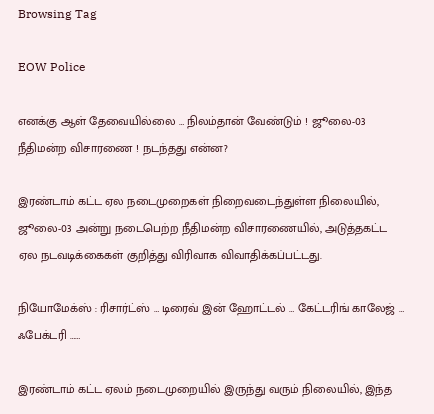Browsing Tag

EOW Police

எனக்கு ஆள் தேவையில்லை … நிலம்தான் வேண்டும் ! ஜூலை-03 நீதிமன்ற விசாரணை ! நடந்தது என்ன?

இரண்டாம் கட்ட ஏல நடைமுறைகள் நிறைவடைந்துள்ள நிலையில், ஜூலை-03 அன்று நடைபெற்ற நீதிமன்ற விசாரணையில், அடுத்தகட்ட ஏல நடவடிக்கைகள் குறித்து விரிவாக விவாதிக்கப்பட்டது.

நியோமேக்ஸ் : ரிசார்ட்ஸ் … டிரைவ் இன் ஹோட்டல் … கேட்டரிங் காலேஜ் … ஃபேக்டரி ……

இரண்டாம் கட்ட ஏலம் நடைமுறையில் இருந்து வரும் நிலையில், இந்த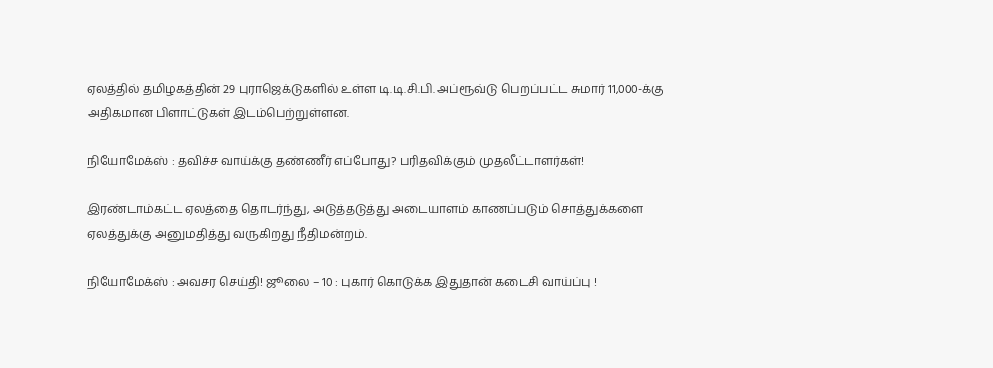ஏலத்தில் தமிழகத்தின் 29 புராஜெக்டுகளில் உள்ள டி.டி.சி.பி. அப்ரூவ்டு பெறப்பட்ட சுமார் 11,000-க்கு அதிகமான பிளாட்டுகள் இடம்பெற்றுள்ளன.

நியோமேக்ஸ் : தவிச்ச வாய்க்கு தண்ணீர் எப்போது? பரிதவிக்கும் முதலீட்டாளர்கள்!

இரண்டாம்கட்ட ஏலத்தை தொடர்ந்து, அடுத்தடுத்து அடையாளம் காணப்படும் சொத்துக்களை ஏலத்துக்கு அனுமதித்து வருகிறது நீதிமன்றம்.

நியோமேக்ஸ் : அவசர செய்தி! ஜூலை – 10 : புகார் கொடுக்க இதுதான் கடைசி வாய்ப்பு !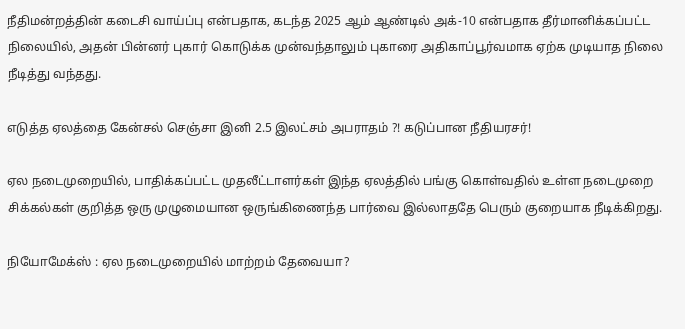நீதிமன்றத்தின் கடைசி வாய்ப்பு என்பதாக, கடந்த 2025 ஆம் ஆண்டில் அக்-10 என்பதாக தீர்மானிக்கப்பட்ட நிலையில், அதன் பின்னர் புகார் கொடுக்க முன்வந்தாலும் புகாரை அதிகாப்பூர்வமாக ஏற்க முடியாத நிலை நீடித்து வந்தது.

எடுத்த ஏலத்தை கேன்சல் செஞ்சா இனி 2.5 இலட்சம் அபராதம் ?! கடுப்பான நீதியரசர்!

ஏல நடைமுறையில், பாதிக்கப்பட்ட முதலீட்டாளர்கள் இந்த ஏலத்தில் பங்கு கொள்வதில் உள்ள நடைமுறை சிக்கல்கள் குறித்த ஒரு முழுமையான ஒருங்கிணைந்த பார்வை இல்லாததே பெரும் குறையாக நீடிக்கிறது.

நியோமேக்ஸ் : ஏல நடைமுறையில் மாற்றம் தேவையா?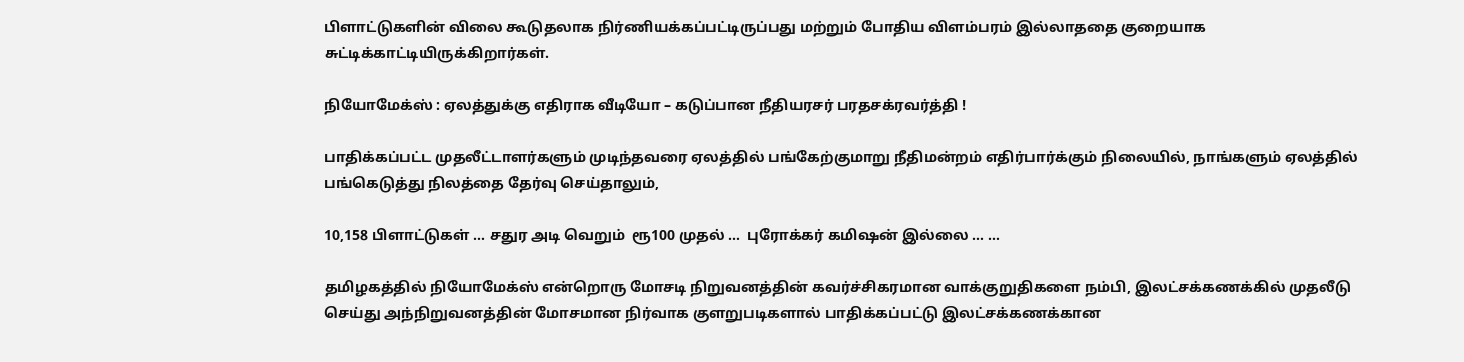பிளாட்டுகளின் விலை கூடுதலாக நிர்ணியக்கப்பட்டிருப்பது மற்றும் போதிய விளம்பரம் இல்லாததை குறையாக சுட்டிக்காட்டியிருக்கிறார்கள்.

நியோமேக்ஸ் : ஏலத்துக்கு எதிராக வீடியோ – கடுப்பான நீதியரசர் பரதசக்ரவர்த்தி !

பாதிக்கப்பட்ட முதலீட்டாளர்களும் முடிந்தவரை ஏலத்தில் பங்கேற்குமாறு நீதிமன்றம் எதிர்பார்க்கும் நிலையில், நாங்களும் ஏலத்தில் பங்கெடுத்து நிலத்தை தேர்வு செய்தாலும்,

10,158 பிளாட்டுகள் … சதுர அடி வெறும்  ரூ100 முதல் …  புரோக்கர் கமிஷன் இல்லை … …

தமிழகத்தில் நியோமேக்ஸ் என்றொரு மோசடி நிறுவனத்தின் கவர்ச்சிகரமான வாக்குறுதிகளை நம்பி, இலட்சக்கணக்கில் முதலீடு செய்து அந்நிறுவனத்தின் மோசமான நிர்வாக குளறுபடிகளால் பாதிக்கப்பட்டு இலட்சக்கணக்கான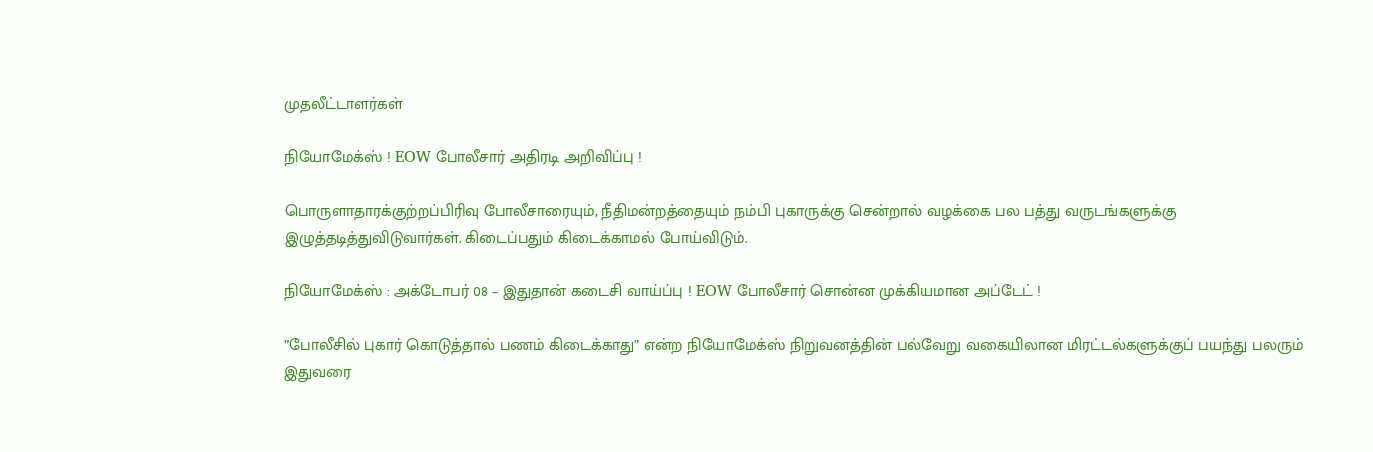முதலீட்டாளர்கள்

நியோமேக்ஸ் ! EOW போலீசார் அதிரடி அறிவிப்பு !

பொருளாதாரக்குற்றப்பிரிவு போலீசாரையும், நீதிமன்றத்தையும் நம்பி புகாருக்கு சென்றால் வழக்கை பல பத்து வருடங்களுக்கு இழுத்தடித்துவிடுவார்கள். கிடைப்பதும் கிடைக்காமல் போய்விடும்.

நியோமேக்ஸ் : அக்டோபர் 08 – இதுதான் கடைசி வாய்ப்பு ! EOW போலீசார் சொன்ன முக்கியமான அப்டேட் !

”போலீசில் புகார் கொடுத்தால் பணம் கிடைக்காது” என்ற நியோமேக்ஸ் நிறுவனத்தின் பல்வேறு வகையிலான மிரட்டல்களுக்குப் பயந்து பலரும் இதுவரை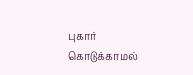புகார் கொடுக்காமல்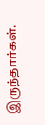இருந்தார்கள்.